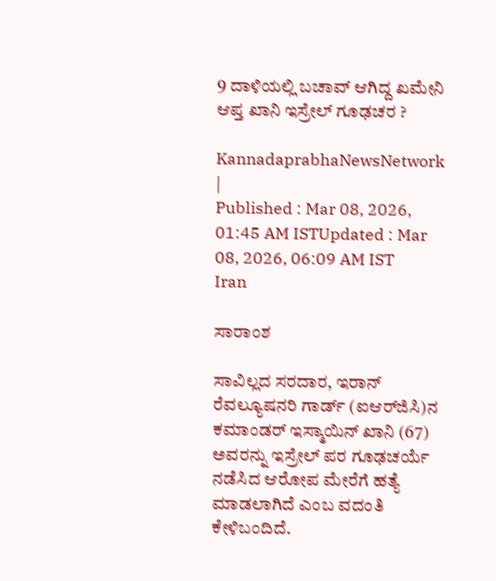9 ದಾಳಿಯಲ್ಲಿ ಬಚಾವ್ ಆಗಿದ್ದ ಖಮೇನಿ ಆಪ್ತ ಖಾನಿ ಇಸ್ರೇಲ್‌ ಗೂಢಚರ ?

KannadaprabhaNewsNetwork |
Published : Mar 08, 2026, 01:45 AM ISTUpdated : Mar 08, 2026, 06:09 AM IST
Iran

ಸಾರಾಂಶ

ಸಾವಿಲ್ಲದ ಸರದಾರ, ಇರಾನ್‌ ರೆವಲ್ಯೂಷನರಿ ಗಾರ್ಡ್‌ (ಐಆರ್‌ಜಿಸಿ)ನ ಕಮಾಂಡರ್‌ ಇಸ್ಮಾಯಿನ್‌ ಖಾನಿ (67) ಅವರನ್ನು ಇಸ್ರೇಲ್‌ ಪರ ಗೂಢಚರ್ಯೆ ನಡೆಸಿದ ಆರೋಪ ಮೇರೆಗೆ ಹತ್ಯೆ ಮಾಡಲಾಗಿದೆ ಎಂಬ ವದಂತಿ ಕೇಳಿಬಂದಿದೆ.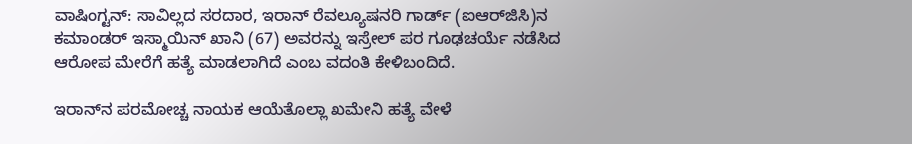ವಾಷಿಂಗ್ಟನ್‌: ಸಾವಿಲ್ಲದ ಸರದಾರ, ಇರಾನ್‌ ರೆವಲ್ಯೂಷನರಿ ಗಾರ್ಡ್‌ (ಐಆರ್‌ಜಿಸಿ)ನ ಕಮಾಂಡರ್‌ ಇಸ್ಮಾಯಿನ್‌ ಖಾನಿ (67) ಅವರನ್ನು ಇಸ್ರೇಲ್‌ ಪರ ಗೂಢಚರ್ಯೆ ನಡೆಸಿದ ಆರೋಪ ಮೇರೆಗೆ ಹತ್ಯೆ ಮಾಡಲಾಗಿದೆ ಎಂಬ ವದಂತಿ ಕೇಳಿಬಂದಿದೆ.

ಇರಾನ್‌ನ ಪರಮೋಚ್ಚ ನಾಯಕ ಆಯೆತೊಲ್ಲಾ ಖಮೇನಿ ಹತ್ಯೆ ವೇಳೆ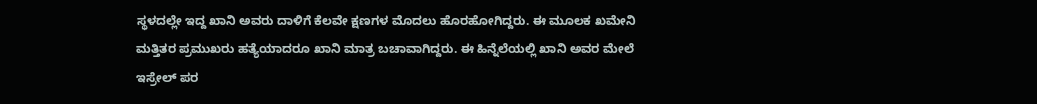ಸ್ಥಳದಲ್ಲೇ ಇದ್ದ ಖಾನಿ ಅವರು ದಾಳಿಗೆ ಕೆಲವೇ ಕ್ಷಣಗಳ ಮೊದಲು ಹೊರಹೋಗಿದ್ದರು. ಈ ಮೂಲಕ ಖಮೇನಿ ಮತ್ತಿತರ ಪ್ರಮುಖರು ಹತ್ಯೆಯಾದರೂ ಖಾನಿ ಮಾತ್ರ ಬಚಾವಾಗಿದ್ದರು. ಈ ಹಿನ್ನೆಲೆಯಲ್ಲಿ ಖಾನಿ ಅವರ ಮೇಲೆ ಇಸ್ರೇಲ್‌ ಪರ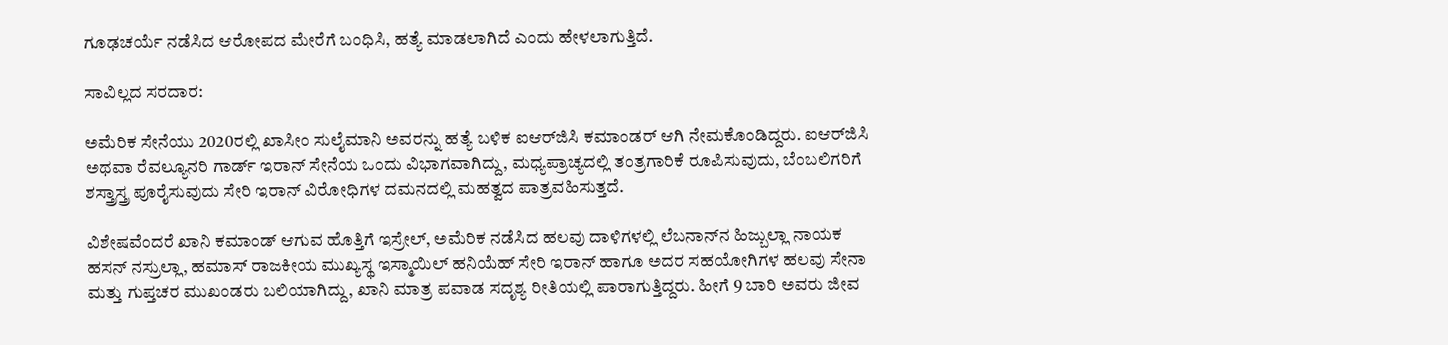ಗೂಢಚರ್ಯೆ ನಡೆಸಿದ ಆರೋಪದ ಮೇರೆಗೆ ಬಂಧಿಸಿ, ಹತ್ಯೆ ಮಾಡಲಾಗಿದೆ ಎಂದು ಹೇಳಲಾಗುತ್ತಿದೆ.

ಸಾವಿಲ್ಲದ ಸರದಾರ:

ಅಮೆರಿಕ ಸೇನೆಯು 2020ರಲ್ಲಿ ಖಾಸೀಂ ಸುಲೈಮಾನಿ ಅವರನ್ನು ಹತ್ಯೆ ಬಳಿಕ ಐಆರ್‌ಜಿಸಿ ಕಮಾಂಡರ್‌ ಆಗಿ ನೇಮಕೊಂಡಿದ್ದರು. ಐಆರ್‌ಜಿಸಿ ಅಥವಾ ರೆವಲ್ಯೂನರಿ ಗಾರ್ಡ್‌ ಇರಾನ್‌ ಸೇನೆಯ ಒಂದು ವಿಭಾಗವಾಗಿದ್ದು, ಮಧ್ಯಪ್ರಾಚ್ಯದಲ್ಲಿ ತಂತ್ರಗಾರಿಕೆ ರೂಪಿಸುವುದು, ಬೆಂಬಲಿಗರಿಗೆ ಶಸ್ತ್ರಾಸ್ತ್ರ ಪೂರೈಸುವುದು ಸೇರಿ ಇರಾನ್‌ ವಿರೋಧಿಗಳ ದಮನದಲ್ಲಿ ಮಹತ್ವದ ಪಾತ್ರವಹಿಸುತ್ತದೆ.

ವಿಶೇಷವೆಂದರೆ ಖಾನಿ ಕಮಾಂಡ್‌ ಆಗುವ ಹೊತ್ತಿಗೆ ಇಸ್ರೇಲ್‌, ಅಮೆರಿಕ ನಡೆಸಿದ ಹಲವು ದಾಳಿಗಳಲ್ಲಿ ಲೆಬನಾನ್‌ನ ಹಿಜ್ಬುಲ್ಲಾ ನಾಯಕ ಹಸನ್‌ ನಸ್ರುಲ್ಲಾ, ಹಮಾಸ್‌ ರಾಜಕೀಯ ಮುಖ್ಯಸ್ಥ ಇಸ್ಮಾಯಿಲ್‌ ಹನಿಯೆಹ್‌ ಸೇರಿ ಇರಾನ್‌ ಹಾಗೂ ಅದರ ಸಹಯೋಗಿಗಳ ಹಲವು ಸೇನಾ ಮತ್ತು ಗುಪ್ತಚರ ಮುಖಂಡರು ಬಲಿಯಾಗಿದ್ದು, ಖಾನಿ ಮಾತ್ರ ಪವಾಡ ಸದೃಶ್ಯ ರೀತಿಯಲ್ಲಿ ಪಾರಾಗುತ್ತಿದ್ದರು. ಹೀಗೆ 9 ಬಾರಿ ಅವರು ಜೀವ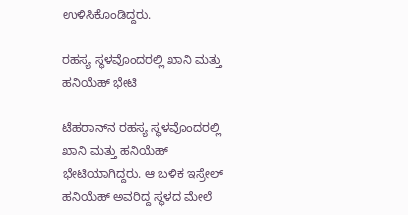ಉಳಿಸಿಕೊಂಡಿದ್ದರು.

ರಹಸ್ಯ ಸ್ಥಳವೊಂದರಲ್ಲಿ ಖಾನಿ ಮತ್ತು ಹನಿಯೆಹ್‌ ಭೇಟಿ

ಟೆಹರಾನ್‌ನ ರಹಸ್ಯ ಸ್ಥಳವೊಂದರಲ್ಲಿ ಖಾನಿ ಮತ್ತು ಹನಿಯೆಹ್‌ ಭೇಟಿಯಾಗಿದ್ದರು. ಆ ಬಳಿಕ ಇಸ್ರೇಲ್‌ ಹನಿಯೆಹ್‌ ಅವರಿದ್ದ ಸ್ಥಳದ ಮೇಲೆ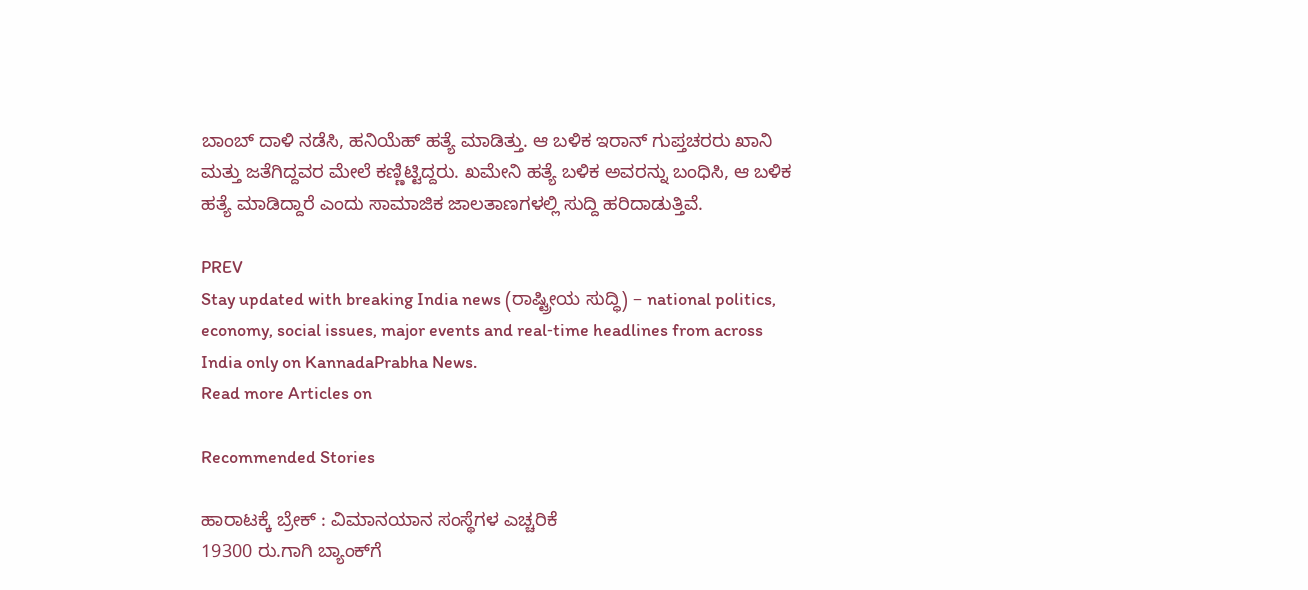ಬಾಂಬ್‌ ದಾಳಿ ನಡೆಸಿ, ಹನಿಯೆಹ್‌ ಹತ್ಯೆ ಮಾಡಿತ್ತು. ಆ ಬಳಿಕ ಇರಾನ್‌ ಗುಪ್ತಚರರು ಖಾನಿ ಮತ್ತು ಜತೆಗಿದ್ದವರ ಮೇಲೆ ಕಣ್ಣಿಟ್ಟಿದ್ದರು. ಖಮೇನಿ ಹತ್ಯೆ ಬಳಿಕ ಅವರನ್ನು ಬಂಧಿಸಿ, ಆ ಬಳಿಕ ಹತ್ಯೆ ಮಾಡಿದ್ದಾರೆ ಎಂದು ಸಾಮಾಜಿಕ ಜಾಲತಾಣಗಳಲ್ಲಿ ಸುದ್ದಿ ಹರಿದಾಡುತ್ತಿವೆ.

PREV
Stay updated with breaking India news (ರಾಷ್ಟ್ರೀಯ ಸುದ್ಧಿ) – national politics, economy, social issues, major events and real‑time headlines from across India only on KannadaPrabha News.
Read more Articles on

Recommended Stories

ಹಾರಾಟಕ್ಕೆ ಬ್ರೇಕ್ : ವಿಮಾನಯಾನ ಸಂಸ್ಥೆಗಳ ಎಚ್ಚರಿಕೆ
19300 ರು.ಗಾಗಿ ಬ್ಯಾಂಕ್‌ಗೆ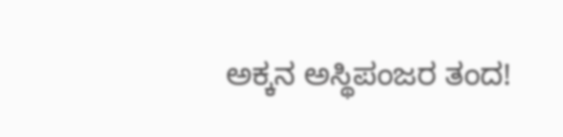ಅಕ್ಕನ ಅಸ್ಥಿಪಂಜರ ತಂದ!